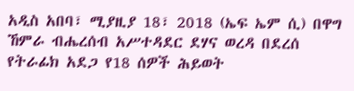አዲስ አበባ፣ ሚያዚያ 18፣ 2018 (ኤፍ ኤም ሲ) በዋግ ኸምራ ብሔረሰብ አሥተዳደር ደሃና ወረዳ በደረሰ የትራፊክ አደጋ የ18 ሰዎች ሕይወት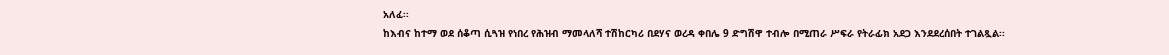አለፈ፡፡
ከእብና ከተማ ወደ ሰቆጣ ሲጓዝ የነበረ የሕዝብ ማመላለሻ ተሽከርካሪ በደሃና ወረዳ ቀበሌ 9 ድግሽዋ ተብሎ በሚጠራ ሥፍራ የትራፊክ አደጋ እንደደረሰበት ተገልጿል፡፡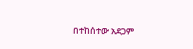በተከሰተው አደጋም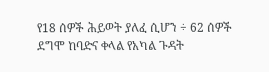የ18 ሰዎች ሕይወት ያለፈ ሲሆን ÷ 62 ሰዎች ደግሞ ከባድና ቀላል የአካል ጉዳት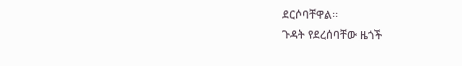ደርሶባቸዋል፡፡
ጉዳት የደረሰባቸው ዜጎች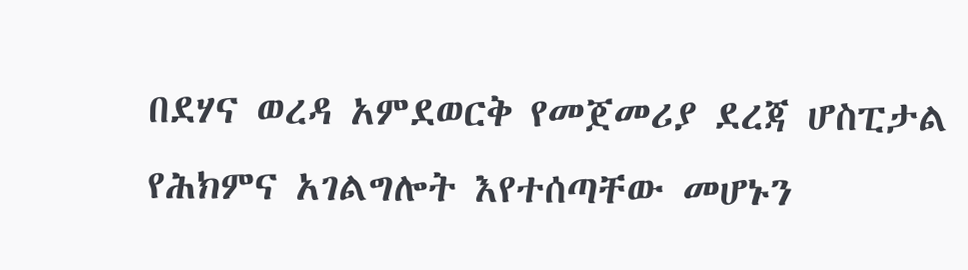በደሃና ወረዳ አምደወርቅ የመጀመሪያ ደረጃ ሆስፒታል የሕክምና አገልግሎት እየተሰጣቸው መሆኑን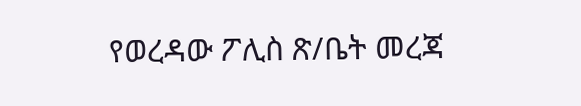የወረዳው ፖሊስ ጽ/ቤት መረጃ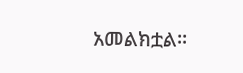አመልክቷል፡፡